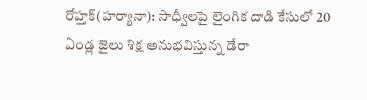రోహ్తక్(హర్యానా): సాధ్వీలపై లైంగిక దాడి కేసులో 20 ఏండ్ల జైలు శిక్ష అనుభవిస్తున్న డేరా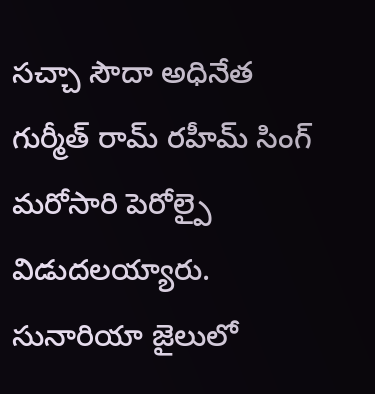సచ్చా సౌదా అధినేత గుర్మీత్ రామ్ రహీమ్ సింగ్ మరోసారి పెరోల్పై విడుదలయ్యారు. సునారియా జైలులో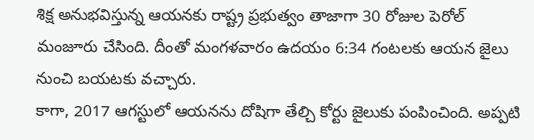శిక్ష అనుభవిస్తున్న ఆయనకు రాష్ట్ర ప్రభుత్వం తాజాగా 30 రోజుల పెరోల్ మంజూరు చేసింది. దీంతో మంగళవారం ఉదయం 6:34 గంటలకు ఆయన జైలు నుంచి బయటకు వచ్చారు.
కాగా, 2017 ఆగస్టులో ఆయనను దోషిగా తేల్చి కోర్టు జైలుకు పంపించింది. అప్పటి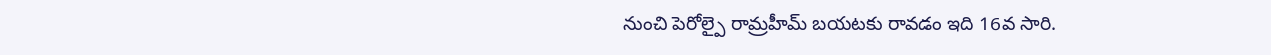నుంచి పెరోల్పై రామ్రహీమ్ బయటకు రావడం ఇది 16వ సారి.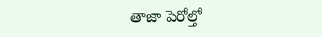తాజా పెరోల్తో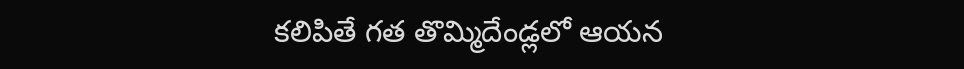కలిపితే గత తొమ్మిదేండ్లలో ఆయన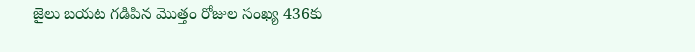జైలు బయట గడిపిన మొత్తం రోజుల సంఖ్య 436కు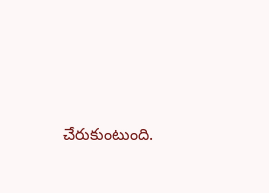చేరుకుంటుంది.